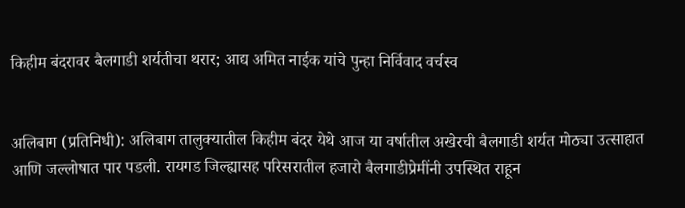किहीम बंदरावर बैलगाडी शर्यतीचा थरार; आद्य अमित नाईक यांचे पुन्हा निर्विवाद वर्चस्व


अलिबाग (प्रतिनिधी): अलिबाग तालुक्यातील किहीम बंदर येथे आज या वर्षातील अखेरची बैलगाडी शर्यत मोठ्या उत्साहात आणि जल्लोषात पार पडली. रायगड जिल्ह्यासह परिसरातील हजारो बैलगाडीप्रेमींनी उपस्थित राहून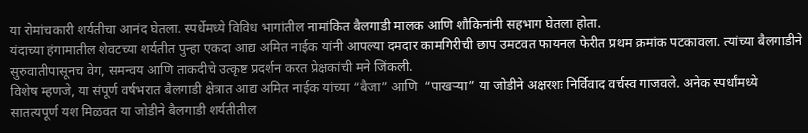या रोमांचकारी शर्यतीचा आनंद घेतला. स्पर्धेमध्ये विविध भागांतील नामांकित बैलगाडी मालक आणि शौकिनांनी सहभाग घेतला होता.
यंदाच्या हंगामातील शेवटच्या शर्यतीत पुन्हा एकदा आद्य अमित नाईक यांनी आपल्या दमदार कामगिरीची छाप उमटवत फायनल फेरीत प्रथम क्रमांक पटकावला. त्यांच्या बैलगाडीने सुरुवातीपासूनच वेग, समन्वय आणि ताकदीचे उत्कृष्ट प्रदर्शन करत प्रेक्षकांची मने जिंकली.
विशेष म्हणजे, या संपूर्ण वर्षभरात बैलगाडी क्षेत्रात आद्य अमित नाईक यांच्या “बैजा” आणि  “पाखऱ्या” या जोडीने अक्षरशः निर्विवाद वर्चस्व गाजवले. अनेक स्पर्धांमध्ये सातत्यपूर्ण यश मिळवत या जोडीने बैलगाडी शर्यतीतील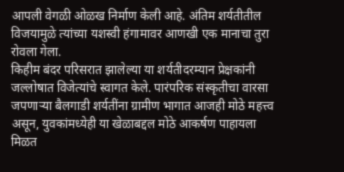आपली वेगळी ओळख निर्माण केली आहे. अंतिम शर्यतीतील विजयामुळे त्यांच्या यशस्वी हंगामावर आणखी एक मानाचा तुरा रोवला गेला.
किहीम बंदर परिसरात झालेल्या या शर्यतीदरम्यान प्रेक्षकांनी जल्लोषात विजेत्यांचे स्वागत केले. पारंपरिक संस्कृतीचा वारसा जपणाऱ्या बैलगाडी शर्यतींना ग्रामीण भागात आजही मोठे महत्त्व असून, युवकांमध्येही या खेळाबद्दल मोठे आकर्षण पाहायला मिळत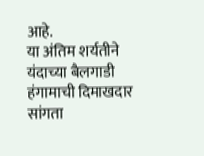आहे.
या अंतिम शर्यतीने यंदाच्या बैलगाडी हंगामाची दिमाखदार सांगता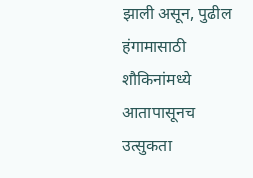झाली असून, पुढील हंगामासाठी शौकिनांमध्ये आतापासूनच उत्सुकता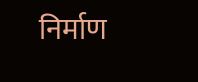निर्माण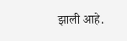झाली आहे.